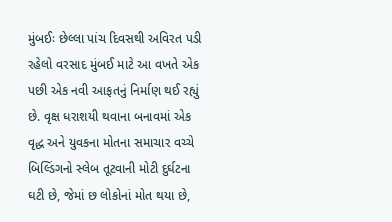મુંબઈઃ છેલ્લા પાંચ દિવસથી અવિરત પડી રહેલો વરસાદ મુંબઈ માટે આ વખતે એક પછી એક નવી આફતનું નિર્માણ થઈ રહ્યું છે. વૃક્ષ ધરાશયી થવાના બનાવમાં એક વૃદ્ધ અને યુવકના મોતના સમાચાર વચ્ચે બિલ્ડિંગનો સ્લેબ તૂટવાની મોટી દુર્ઘટના ઘટી છે, જેમાં છ લોકોનાં મોત થયા છે,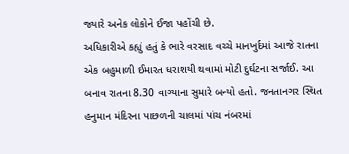જ્યારે અનેક લોકોને ઈજા પહોંચી છે.
અધિકારીએ કહ્યું હતું કે ભારે વરસાદ વચ્ચે માનખુર્દમાં આજે રાતના એક બહુમાળી ઈમારત ધરાશયી થવામાં મોટી દુર્ઘટના સર્જાઈ. આ બનાવ રાતના 8.30 વાગ્યાના સુમારે બન્યો હતો. જનતાનગર સ્થિત હનુમાન મંદિરના પાછળની ચાલમાં પાંચ નંબરમાં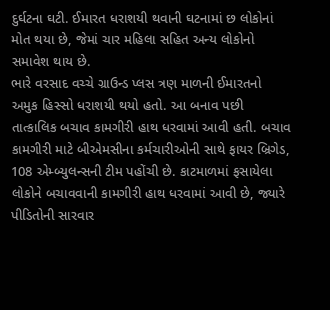દુર્ઘટના ઘટી. ઈમારત ધરાશયી થવાની ઘટનામાં છ લોકોનાં મોત થયા છે, જેમાં ચાર મહિલા સહિત અન્ય લોકોનો સમાવેશ થાય છે.
ભારે વરસાદ વચ્ચે ગ્રાઉન્ડ પ્લસ ત્રણ માળની ઈમારતનો અમુક હિસ્સો ધરાશયી થયો હતો. આ બનાવ પછી તાત્કાલિક બચાવ કામગીરી હાથ ધરવામાં આવી હતી. બચાવ કામગીરી માટે બીએમસીના કર્મચારીઓની સાથે ફાયર બ્રિગેડ, 108 એમ્બ્યુલન્સની ટીમ પહોંચી છે. કાટમાળમાં ફસાયેલા લોકોને બચાવવાની કામગીરી હાથ ધરવામાં આવી છે, જ્યારે પીડિતોની સારવાર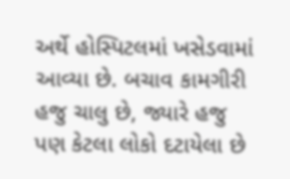અર્થે હોસ્પિટલમાં ખસેડવામાં આવ્યા છે. બચાવ કામગીરી હજુ ચાલુ છે, જ્યારે હજુ પણ કેટલા લોકો દટાયેલા છે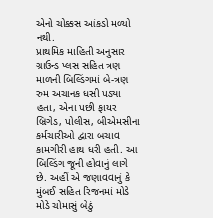એનો ચોક્કસ આંકડો મળ્યો નથી.
પ્રાથમિક માહિતી અનુસાર ગ્રાઉન્ડ પ્લસ સહિત ત્રણ માળની બિલ્ડિંગમાં બે-ત્રણ રુમ અચાનક ધસી પડ્યા હતા, એના પછી ફાયર બ્રિગેડ, પોલીસ, બીએમસીના કર્મચારીઓ દ્વારા બચાવ કામગીરી હાથ ધરી હતી. આ બિલ્ડિંગ જૂની હોવાનું લાગે છે. અહીં એ જણાવવાનું કે મુંબઈ સહિત રિજનમાં મોડે મોડે ચોમાસું બેઠું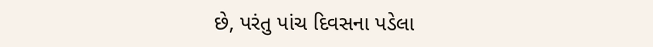છે, પરંતુ પાંચ દિવસના પડેલા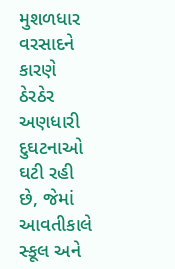મુશળધાર વરસાદને કારણે ઠેરઠેર અણધારી દુઘટનાઓ ઘટી રહી છે, જેમાં આવતીકાલે સ્કૂલ અને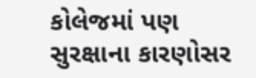કોલેજમાં પણ સુરક્ષાના કારણોસર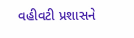વહીવટી પ્રશાસને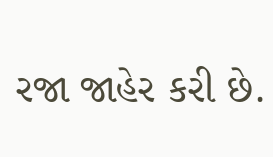રજા જાહેર કરી છે.